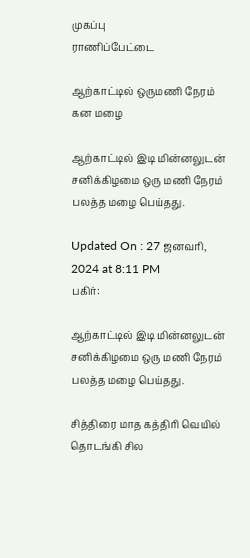முகப்பு
ராணிப்பேட்டை

ஆற்காட்டில் ஒருமணி நேரம் கன மழை

ஆற்காட்டில் இடி மின்னலுடன் சனிக்கிழமை ஒரு மணி நேரம் பலத்த மழை பெய்தது.

Updated On : 27 ஜனவரி, 2024 at 8:11 PM
பகிர்:

ஆற்காட்டில் இடி மின்னலுடன் சனிக்கிழமை ஒரு மணி நேரம் பலத்த மழை பெய்தது.

சித்திரை மாத கத்திரி வெயில் தொடங்கி சில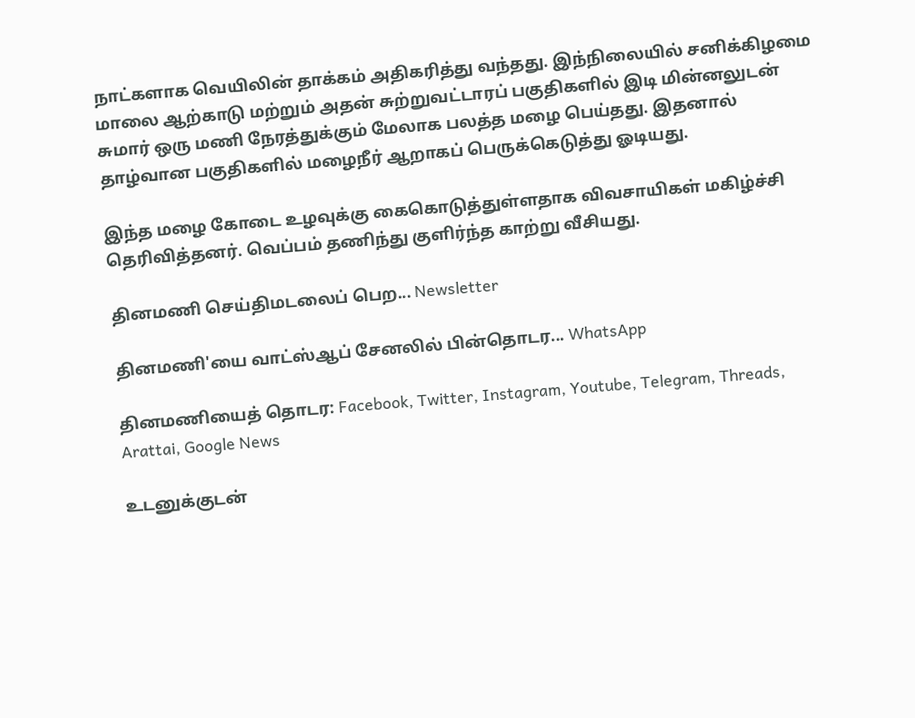நாட்களாக வெயிலின் தாக்கம் அதிகரித்து வந்தது. இந்நிலையில் சனிக்கிழமை மாலை ஆற்காடு மற்றும் அதன் சுற்றுவட்டாரப் பகுதிகளில் இடி மின்னலுடன் சுமார் ஒரு மணி நேரத்துக்கும் மேலாக பலத்த மழை பெய்தது. இதனால் தாழ்வான பகுதிகளில் மழைநீர் ஆறாகப் பெருக்கெடுத்து ஓடியது.

இந்த மழை கோடை உழவுக்கு கைகொடுத்துள்ளதாக விவசாயிகள் மகிழ்ச்சி தெரிவித்தனர். வெப்பம் தணிந்து குளிர்ந்த காற்று வீசியது.

தினமணி செய்திமடலைப் பெற... Newsletter

தினமணி'யை வாட்ஸ்ஆப் சேனலில் பின்தொடர... WhatsApp

தினமணியைத் தொடர: Facebook, Twitter, Instagram, Youtube, Telegram, Threads, Arattai, Google News

உடனுக்குடன்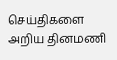செய்திகளை அறிய தினமணி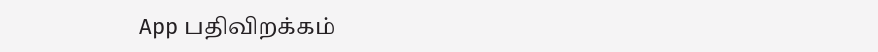App பதிவிறக்கம்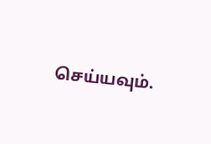செய்யவும்.